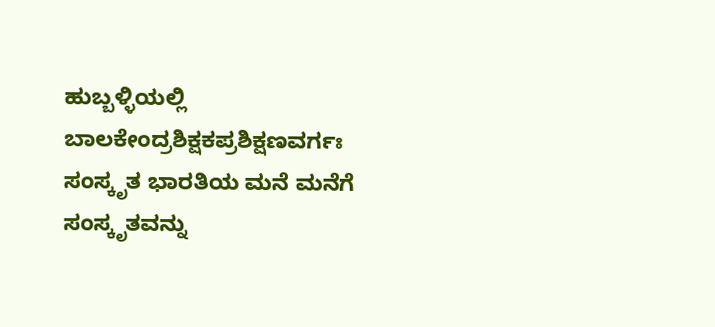ಹುಬ್ಬಳ್ಳಿಯಲ್ಲಿ ಬಾಲಕೇಂದ್ರಶಿಕ್ಷಕಪ್ರಶಿಕ್ಷಣವರ್ಗಃ
ಸಂಸ್ಕೃತ ಭಾರತಿಯ ಮನೆ ಮನೆಗೆ ಸಂಸ್ಕೃತವನ್ನು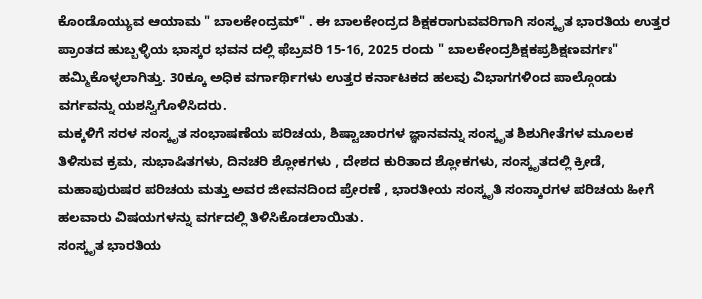ಕೊಂಡೊಯ್ಯುವ ಆಯಾಮ " ಬಾಲಕೇಂದ್ರಮ್" . ಈ ಬಾಲಕೇಂದ್ರದ ಶಿಕ್ಷಕರಾಗುವವರಿಗಾಗಿ ಸಂಸ್ಕೃತ ಭಾರತಿಯ ಉತ್ತರ ಪ್ರಾಂತದ ಹುಬ್ಬಳ್ಳಿಯ ಭಾಸ್ಕರ ಭವನ ದಲ್ಲಿ ಫೆಬ್ರವರಿ 15-16, 2025 ರಂದು " ಬಾಲಕೇಂದ್ರಶಿಕ್ಷಕಪ್ರಶಿಕ್ಷಣವರ್ಗಃ" ಹಮ್ಮಿಕೊಳ್ಳಲಾಗಿತ್ತು. 30ಕ್ಕೂ ಅಧಿಕ ವರ್ಗಾರ್ಥಿಗಳು ಉತ್ತರ ಕರ್ನಾಟಕದ ಹಲವು ವಿಭಾಗಗಳಿಂದ ಪಾಲ್ಗೊಂಡು ವರ್ಗವನ್ನು ಯಶಸ್ವಿಗೊಳಿಸಿದರು.
ಮಕ್ಕಳಿಗೆ ಸರಳ ಸಂಸ್ಕೃತ ಸಂಭಾಷಣೆಯ ಪರಿಚಯ, ಶಿಷ್ಟಾಚಾರಗಳ ಜ್ಞಾನವನ್ನು ಸಂಸ್ಕೃತ ಶಿಶುಗೀತೆಗಳ ಮೂಲಕ ತಿಳಿಸುವ ಕ್ರಮ, ಸುಭಾಷಿತಗಳು, ದಿನಚರಿ ಶ್ಲೋಕಗಳು , ದೇಶದ ಕುರಿತಾದ ಶ್ಲೋಕಗಳು, ಸಂಸ್ಕೃತದಲ್ಲಿ ಕ್ರೀಡೆ, ಮಹಾಪುರುಷರ ಪರಿಚಯ ಮತ್ತು ಅವರ ಜೀವನದಿಂದ ಪ್ರೇರಣೆ , ಭಾರತೀಯ ಸಂಸ್ಕೃತಿ ಸಂಸ್ಕಾರಗಳ ಪರಿಚಯ ಹೀಗೆ ಹಲವಾರು ವಿಷಯಗಳನ್ನು ವರ್ಗದಲ್ಲಿ ತಿಳಿಸಿಕೊಡಲಾಯಿತು.
ಸಂಸ್ಕೃತ ಭಾರತಿಯ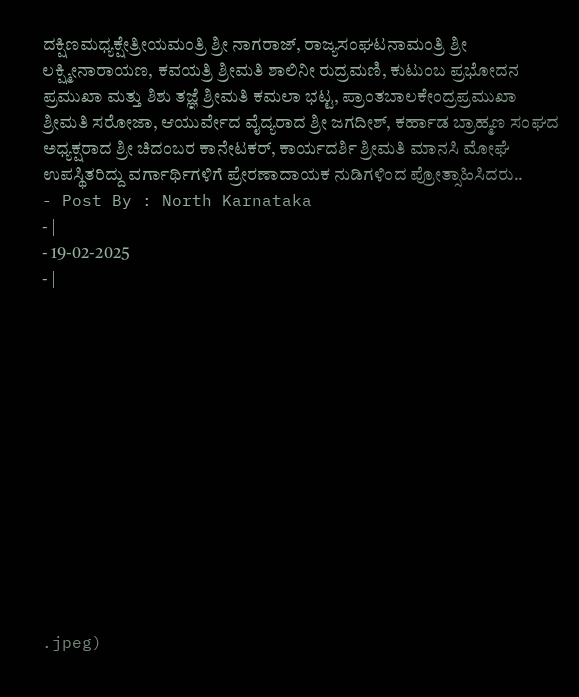ದಕ್ಷಿಣಮಧ್ಯಕ್ಷೇತ್ರೀಯಮಂತ್ರಿ ಶ್ರೀ ನಾಗರಾಜ್, ರಾಜ್ಯಸಂಘಟನಾಮಂತ್ರಿ ಶ್ರೀ ಲಕ್ಷ್ಮೀನಾರಾಯಣ, ಕವಯತ್ರಿ ಶ್ರೀಮತಿ ಶಾಲಿನೀ ರುದ್ರಮಣಿ, ಕುಟುಂಬ ಪ್ರಭೋದನ ಪ್ರಮುಖಾ ಮತ್ತು ಶಿಶು ತಜ್ಞೆ ಶ್ರೀಮತಿ ಕಮಲಾ ಭಟ್ಟ, ಪ್ರಾಂತಬಾಲಕೇಂದ್ರಪ್ರಮುಖಾ ಶ್ರೀಮತಿ ಸರೋಜಾ, ಆಯುರ್ವೇದ ವೈದ್ಯರಾದ ಶ್ರೀ ಜಗದೀಶ್, ಕರ್ಹಾಡ ಬ್ರಾಹ್ಮಣ ಸಂಘದ ಅಧ್ಯಕ್ಷರಾದ ಶ್ರೀ ಚಿದಂಬರ ಕಾನೇಟಕರ್, ಕಾರ್ಯದರ್ಶಿ ಶ್ರೀಮತಿ ಮಾನಸಿ ಮೋಘೆ ಉಪಸ್ಥಿತರಿದ್ದು ವರ್ಗಾರ್ಥಿಗಳಿಗೆ ಪ್ರೇರಣಾದಾಯಕ ನುಡಿಗಳಿಂದ ಪ್ರೋತ್ಸಾಹಿಸಿದರು..
- Post By : North Karnataka
- |
- 19-02-2025
- |













.jpeg)